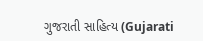ગુજરાતી સાહિત્ય (Gujarati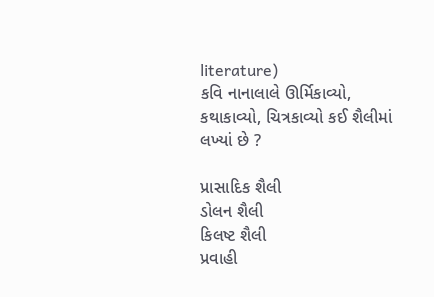literature)
કવિ નાનાલાલે ઊર્મિકાવ્યો, કથાકાવ્યો, ચિત્રકાવ્યો કઈ શૈલીમાં લખ્યાં છે ?

પ્રાસાદિક શૈલી
ડોલન શૈલી
કિલષ્ટ શૈલી
પ્રવાહી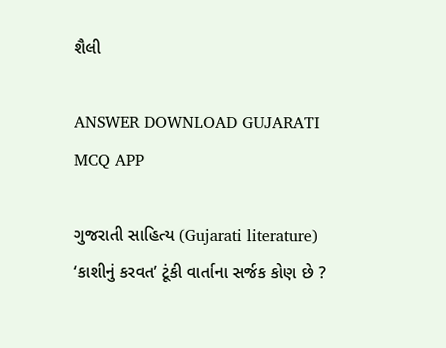શૈલી

ANSWER DOWNLOAD GUJARATI MCQ APP

ગુજરાતી સાહિત્ય (Gujarati literature)
‘કાશીનું કરવત’ ટૂંકી વાર્તાના સર્જક કોણ છે ?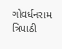ગોવર્ધનરામ ત્રિપાઠી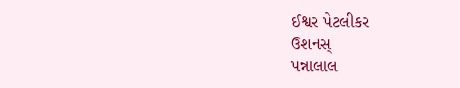ઈશ્વર પેટલીકર
ઉશનસ્
પન્નાલાલ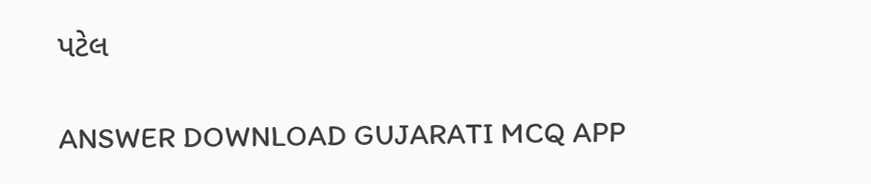પટેલ

ANSWER DOWNLOAD GUJARATI MCQ APP